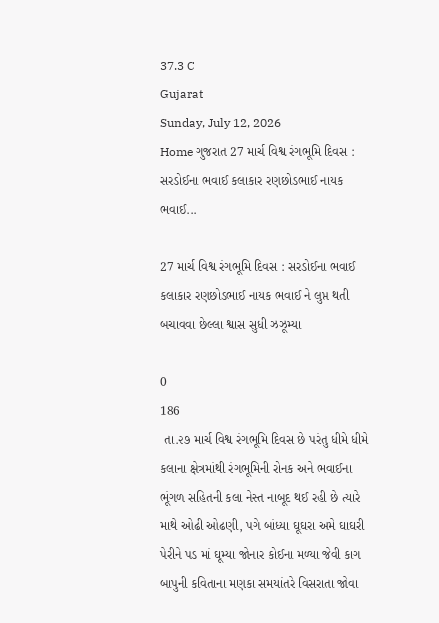37.3 C
Gujarat
Sunday, July 12, 2026
Home ગુજરાત 27 માર્ચ વિશ્વ રંગભૂમિ દિવસ : સરડોઈના ભવાઈ કલાકાર રણછોડભાઈ નાયક ભવાઈ...

27 માર્ચ વિશ્વ રંગભૂમિ દિવસ : સરડોઈના ભવાઈ કલાકાર રણછોડભાઈ નાયક ભવાઈ ને લુપ્ત થતી બચાવવા છેલ્લા શ્વાસ સુધી ઝઝૂમ્યા

0
186
 તા.૨૭ માર્ચ વિશ્વ રંગભૂમિ દિવસ છે પરંતુ ધીમે ધીમે કલાના ક્ષેત્રમાંથી રંગભૂમિની રોનક અને ભવાઈના ભૂંગળ સહિતની કલા નેસ્ત નાબૂદ થઈ રહી છે ત્યારે માથે ઓઢી ઓઢણી, પગે બાંધ્યા ઘૂઘરા અમે ઘાઘરી પેરીને પડ માં ઘૂમ્યા જોનાર કોઈના મળ્યા જેવી કાગ બાપુની કવિતાના મણકા સમયાંતરે વિસરાતા જોવા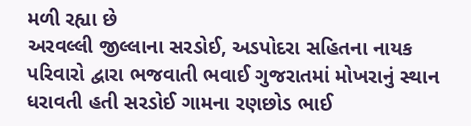મળી રહ્યા છે
અરવલ્લી જીલ્લાના સરડોઈ, અડપોદરા સહિતના નાયક પરિવારો દ્વારા ભજવાતી ભવાઈ ગુજરાતમાં મોખરાનું સ્થાન ધરાવતી હતી સરડોઈ ગામના રણછોડ ભાઈ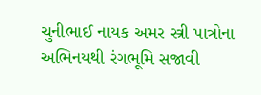ચુનીભાઈ નાયક અમર સ્ત્રી પાત્રોના અભિનયથી રંગભૂમિ સજાવી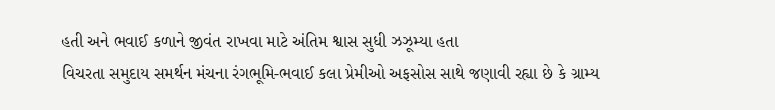હતી અને ભવાઈ કળાને જીવંત રાખવા માટે અંતિમ શ્વાસ સુધી ઝઝૂમ્યા હતા
વિચરતા સમુદાય સમર્થન મંચના રંગભૂમિ-ભવાઈ કલા પ્રેમીઓ અફસોસ સાથે જણાવી રહ્યા છે કે ગ્રામ્ય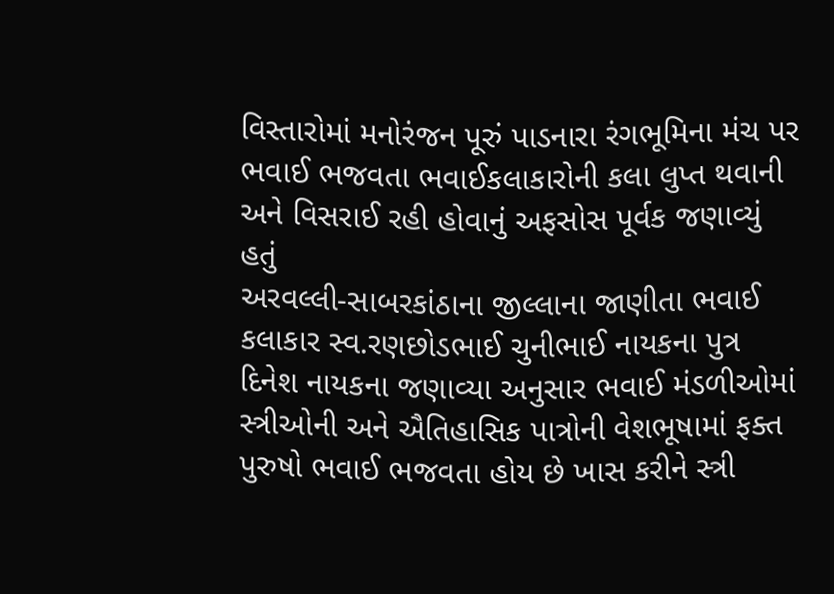વિસ્તારોમાં મનોરંજન પૂરું પાડનારા રંગભૂમિના મંચ પર ભવાઈ ભજવતા ભવાઈકલાકારોની કલા લુપ્ત થવાની અને વિસરાઈ રહી હોવાનું અફસોસ પૂર્વક જણાવ્યું હતું
અરવલ્લી-સાબરકાંઠાના જીલ્લાના જાણીતા ભવાઈ કલાકાર સ્વ.રણછોડભાઈ ચુનીભાઈ નાયકના પુત્ર દિનેશ નાયકના જણાવ્યા અનુસાર ભવાઈ મંડળીઓમાં સ્ત્રીઓની અને ઐતિહાસિક પાત્રોની વેશભૂષામાં ફક્ત પુરુષો ભવાઈ ભજવતા હોય છે ખાસ કરીને સ્ત્રી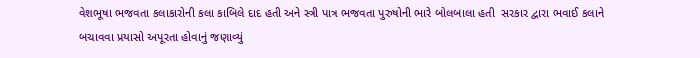વેશભૂષા ભજવતા કલાકારોની કલા કાબિલે દાદ હતી અને સ્ત્રી પાત્ર ભજવતા પુરુષોની ભારે બોલબાલા હતી  સરકાર દ્વારા ભવાઈ કલાને બચાવવા પ્રયાસો અપૂરતા હોવાનું જણાવ્યું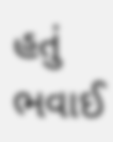હતું ભવાઈ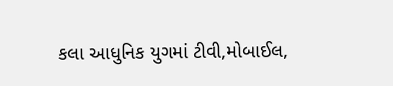કલા આધુનિક યુગમાં ટીવી,મોબાઈલ,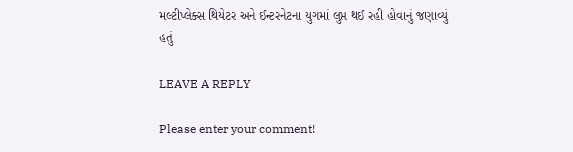મલ્ટીપ્લેક્સ થિયેટર અને ઈન્ટરનેટના યુગમાં લુપ્ત થઈ રહી હોવાનું જણાવ્યું હતું

LEAVE A REPLY

Please enter your comment!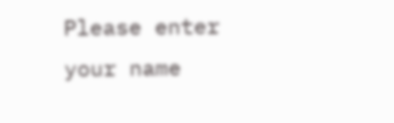Please enter your name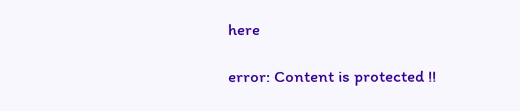here

error: Content is protected !!